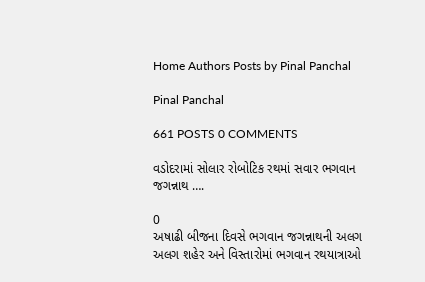Home Authors Posts by Pinal Panchal

Pinal Panchal

661 POSTS 0 COMMENTS

વડોદરામાં સોલાર રોબોટિક રથમાં સવાર ભગવાન જગન્નાથ ….

0
અષાઢી બીજના દિવસે ભગવાન જગન્નાથની અલગ અલગ શહેર અને વિસ્તારોમાં ભગવાન રથયાત્રાઓ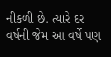નીકળી છે. ત્યારે દર વર્ષની જેમ આ વર્ષે પણ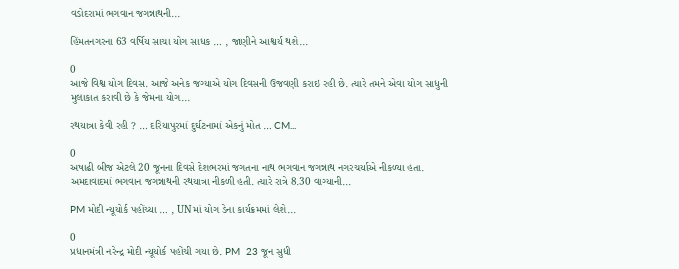વડોદરામાં ભગવાન જગન્નાથની...

હિંમતનગરના 63 વર્ષિય સાચા યોગ સાધક … , જાણીને આશ્વર્ય થશે...

0
આજે વિશ્વ યોગ દિવસ. આજે અનેક જગ્યાએ યોગ દિવસની ઉજવણી કરાઇ રહી છે. ત્યારે તમને એવા યોગ સાધુની મુલાકાત કરાવી છે કે જેમના યોગ...

રથયાત્રા કેવી રહી ? … દરિયાપુરમાં દુર્ઘટનામાં એકનું મોત … CM...

0
અષાઢી બીજ એટલે 20 જૂનના દિવસે દેશભરમાં જગતના નાથ ભગવાન જગન્નાથ નગરચર્યાએ નીકળ્યા હતા. અમદાવાદમાં ભગવાન જગન્નાથની રથયાત્રા નીકળી હતી. ત્યારે રાત્રે 8.30 વાગ્યાની...

PM મોદી ન્યૂયોર્ક પહોંચ્યા … , UNમાં યોગ ડેના કાર્યક્રમમાં લેશે...

0
પ્રધાનમંત્રી નરેન્દ્ર મોદી ન્યૂયોર્ક પહોંચી ગયા છે. PM  23 જૂન સુધી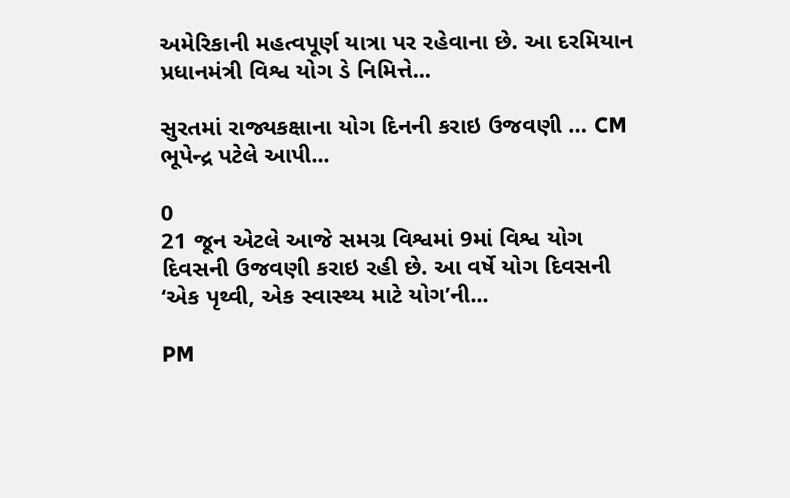અમેરિકાની મહત્વપૂર્ણ યાત્રા પર રહેવાના છે. આ દરમિયાન પ્રધાનમંત્રી વિશ્વ યોગ ડે નિમિત્તે...

સુરતમાં રાજ્યકક્ષાના યોગ દિનની કરાઇ ઉજવણી … CM ભૂપેન્દ્ર પટેલે આપી...

0
21 જૂન એટલે આજે સમગ્ર વિશ્વમાં 9માં વિશ્વ યોગ દિવસની ઉજવણી કરાઇ રહી છે. આ વર્ષે યોગ દિવસની  ‘એક પૃથ્વી, એક સ્વાસ્થ્ય માટે યોગ’ની...

PM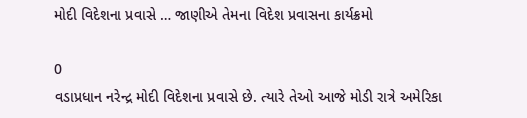મોદી વિદેશના પ્રવાસે … જાણીએ તેમના વિદેશ પ્રવાસના કાર્યક્રમો

0
વડાપ્રધાન નરેન્દ્ર મોદી વિદેશના પ્રવાસે છે. ત્યારે તેઓ આજે મોડી રાત્રે અમેરિકા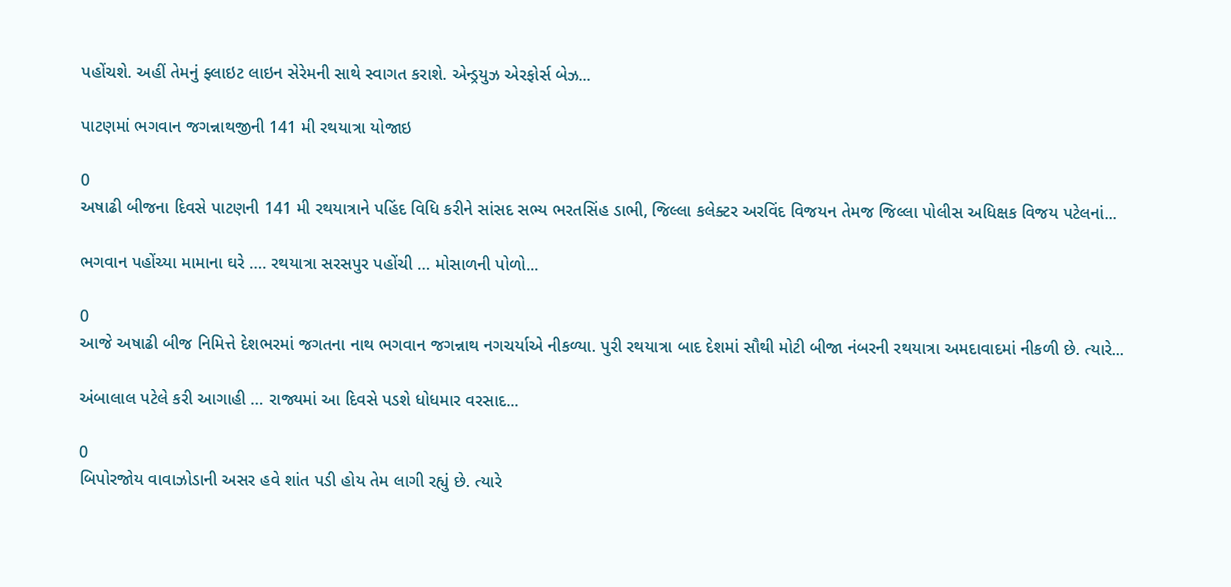પહોંચશે. અહીં તેમનું ફ્લાઇટ લાઇન સેરેમની સાથે સ્વાગત કરાશે. એન્ડ્રયુઝ એરફોર્સ બેઝ...

પાટણમાં ભગવાન જગન્નાથજીની 141 મી રથયાત્રા યોજાઇ

0
અષાઢી બીજના દિવસે પાટણની 141 મી રથયાત્રાને પહિંદ વિધિ કરીને સાંસદ સભ્ય ભરતસિંહ ડાભી, જિલ્લા કલેક્ટર અરવિંદ વિજયન તેમજ જિલ્લા પોલીસ અધિક્ષક વિજય પટેલનાં...

ભગવાન પહોંચ્યા મામાના ઘરે …. રથયાત્રા સરસપુર પહોંચી … મોસાળની પોળો...

0
આજે અષાઢી બીજ નિમિત્તે દેશભરમાં જગતના નાથ ભગવાન જગન્નાથ નગચર્યાએ નીકળ્યા. પુરી રથયાત્રા બાદ દેશમાં સૌથી મોટી બીજા નંબરની રથયાત્રા અમદાવાદમાં નીકળી છે. ત્યારે...

અંબાલાલ પટેલે કરી આગાહી … રાજ્યમાં આ દિવસે પડશે ધોધમાર વરસાદ...

0
બિપોરજોય વાવાઝોડાની અસર હવે શાંત પડી હોય તેમ લાગી રહ્યું છે. ત્યારે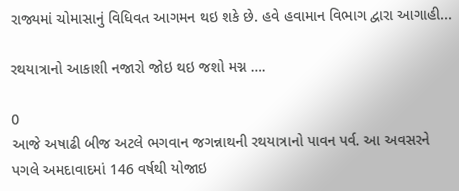રાજ્યમાં ચોમાસાનું વિધિવત આગમન થઇ શકે છે. હવે હવામાન વિભાગ દ્વારા આગાહી...

રથયાત્રાનો આકાશી નજારો જોઇ થઇ જશો મગ્ન ….

0
આજે અષાઢી બીજ અટલે ભગવાન જગન્નાથની રથયાત્રાનો પાવન પર્વ. આ અવસરને પગલે અમદાવાદમાં 146 વર્ષથી યોજાઇ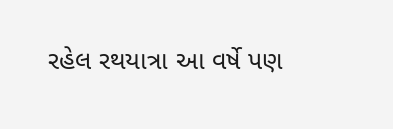રહેલ રથયાત્રા આ વર્ષે પણ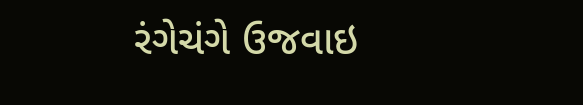રંગેચંગે ઉજવાઇ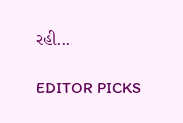રહી...

EDITOR PICKS